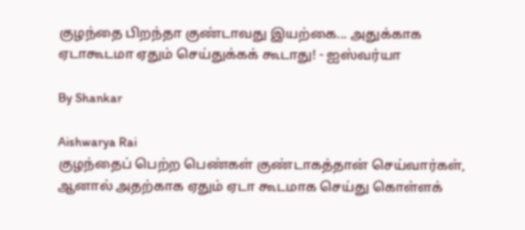குழந்தை பிறந்தா குண்டாவது இயற்கை... அதுக்காக ஏடாகூடமா ஏதும் செய்துக்கக் கூடாது! - ஐஸ்வர்யா

By Shankar

Aishwarya Rai
குழந்தைப் பெற்ற பெண்கள் குண்டாகத்தான் செய்வார்கள், ஆனால் அதற்காக ஏதும் ஏடா கூடமாக செய்து கொள்ளக்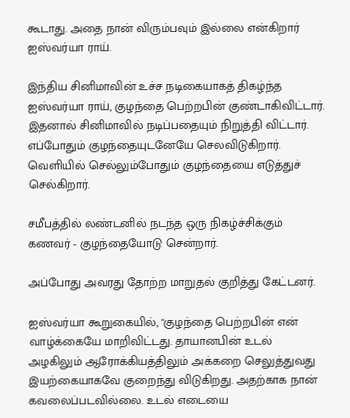கூடாது. அதை நான் விரும்பவும் இல்லை என்கிறார் ஐஸ்வர்யா ராய்.

இந்திய சினிமாவின் உச்ச நடிகையாகத் திகழ்ந்த ஐஸ்வர்யா ராய், குழந்தை பெற்றபின் குண்டாகிவிட்டார். இதனால் சினிமாவில் நடிப்பதையும் நிறுத்தி விட்டார். எப்போதும் குழந்தையுடனேயே செலவிடுகிறார். வெளியில் செல்லும்போதும் குழந்தையை எடுத்துச் செல்கிறார்.

சமீபத்தில் லண்டனில் நடந்த ஒரு நிகழ்ச்சிக்கும் கணவர் - குழந்தையோடு சென்றார்.

அப்போது அவரது தோற்ற மாறுதல் குறித்து கேட்டனர்.

ஐஸ்வர்யா கூறுகையில், "குழந்தை பெற்றபின் என் வாழ்க்கையே மாறிவிட்டது. தாயானபின் உடல் அழகிலும் ஆரோக்கியத்திலும் அக்கறை செலுத்துவது இயற்கையாகவே குறைந்து விடுகிறது. அதற்காக நான் கவலைப்படவில்லை. உடல் எடையை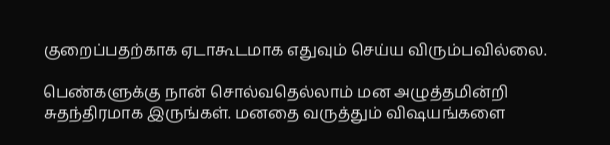குறைப்பதற்காக ஏடாகூடமாக எதுவும் செய்ய விரும்பவில்லை.

பெண்களுக்கு நான் சொல்வதெல்லாம் மன அழுத்தமின்றி சுதந்திரமாக இருங்கள். மனதை வருத்தும் விஷயங்களை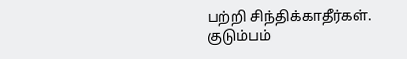பற்றி சிந்திக்காதீர்கள். குடும்பம்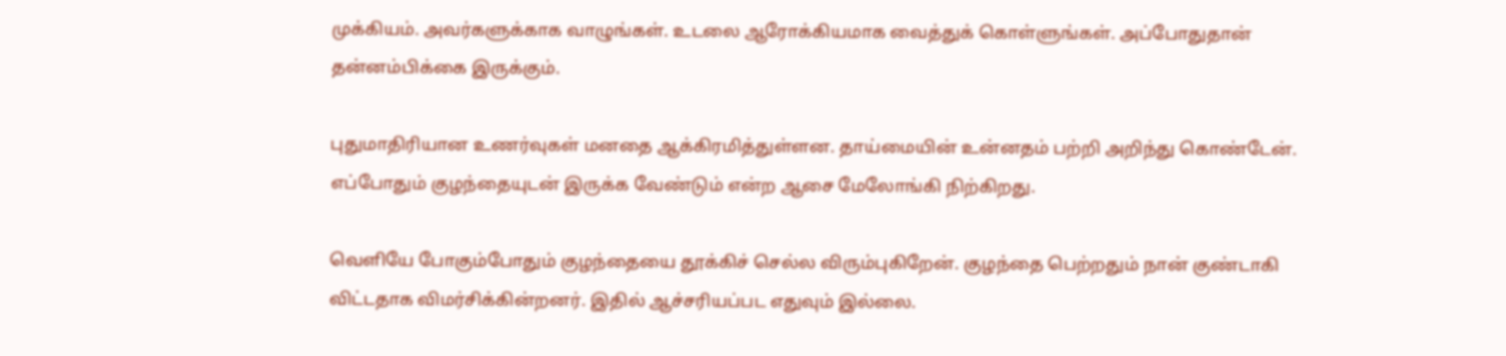முக்கியம். அவர்களுக்காக வாழுங்கள். உடலை ஆரோக்கியமாக வைத்துக் கொள்ளுங்கள். அப்போதுதான் தன்னம்பிக்கை இருக்கும்.

புதுமாதிரியான உணர்வுகள் மனதை ஆக்கிரமித்துள்ளன. தாய்மையின் உன்னதம் பற்றி அறிந்து கொண்டேன். எப்போதும் குழந்தையுடன் இருக்க வேண்டும் என்ற ஆசை மேலோங்கி நிற்கிறது.

வெளியே போகும்போதும் குழந்தையை தூக்கிச் செல்ல விரும்புகிறேன். குழந்தை பெற்றதும் நான் குண்டாகி விட்டதாக விமர்சிக்கின்றனர். இதில் ஆச்சரியப்பட எதுவும் இல்லை.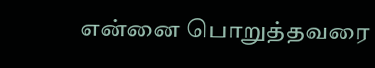என்னை பொறுத்தவரை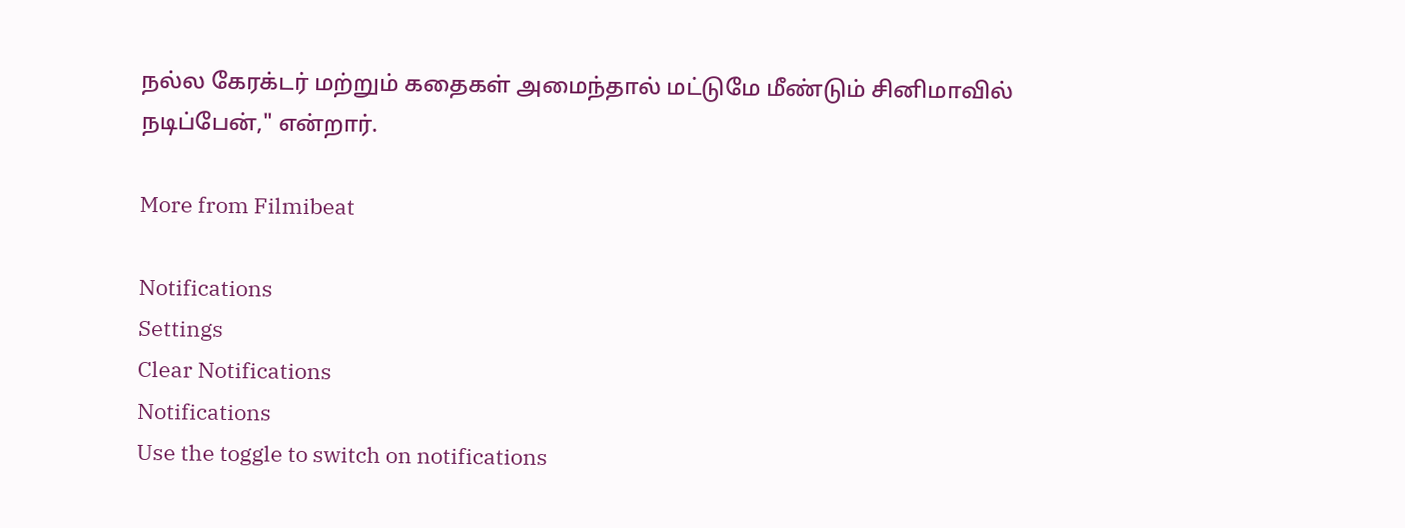நல்ல கேரக்டர் மற்றும் கதைகள் அமைந்தால் மட்டுமே மீண்டும் சினிமாவில் நடிப்பேன்," என்றார்.

More from Filmibeat

Notifications
Settings
Clear Notifications
Notifications
Use the toggle to switch on notifications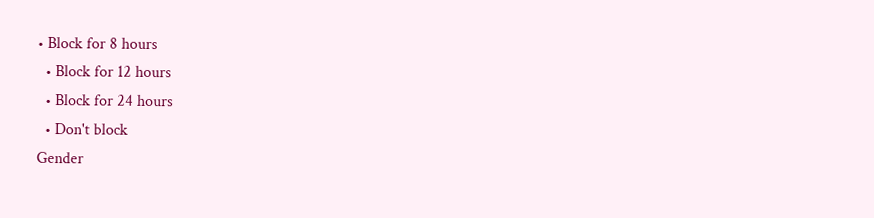• Block for 8 hours
  • Block for 12 hours
  • Block for 24 hours
  • Don't block
Gender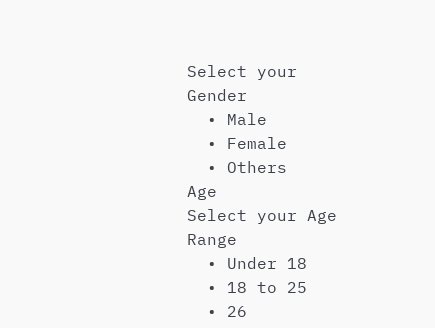Select your Gender
  • Male
  • Female
  • Others
Age
Select your Age Range
  • Under 18
  • 18 to 25
  • 26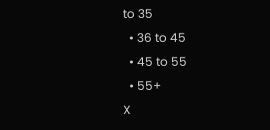to 35
  • 36 to 45
  • 45 to 55
  • 55+
X